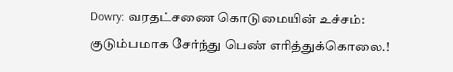Dowry: வரதட்சணை கொடுமையின் உச்சம்: குடும்பமாக சேர்ந்து பெண் எரித்துக்கொலை.!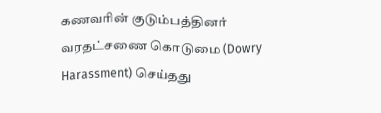கணவரின் குடும்பத்தினர் வரதட்சணை கொடுமை (Dowry Harassment) செய்தது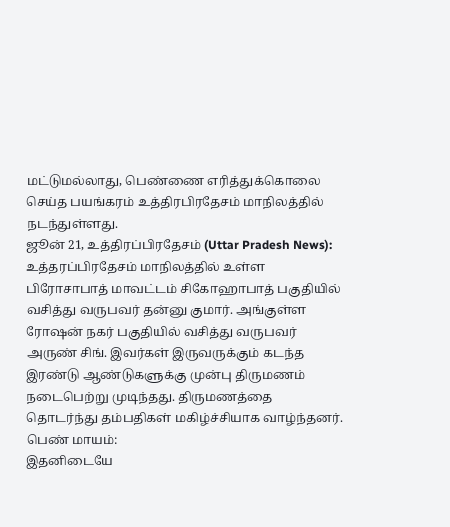மட்டுமல்லாது, பெண்ணை எரித்துக்கொலை செய்த பயங்கரம் உத்திரபிரதேசம் மாநிலத்தில் நடந்துள்ளது.
ஜூன் 21, உத்திரப்பிரதேசம் (Uttar Pradesh News): உத்தரப்பிரதேசம் மாநிலத்தில் உள்ள பிரோசாபாத் மாவட்டம் சிகோஹாபாத் பகுதியில் வசித்து வருபவர் தன்னு குமார். அங்குள்ள ரோஷன் நகர் பகுதியில் வசித்து வருபவர் அருண் சிங். இவர்கள் இருவருக்கும் கடந்த இரண்டு ஆண்டுகளுக்கு முன்பு திருமணம் நடைபெற்று முடிந்தது. திருமணத்தை தொடர்ந்து தம்பதிகள் மகிழ்ச்சியாக வாழ்ந்தனர்.
பெண் மாயம்:
இதனிடையே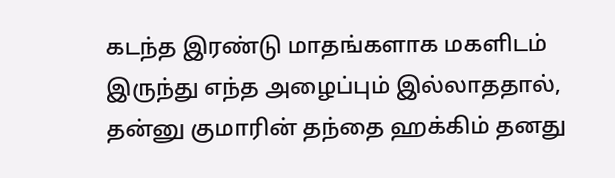கடந்த இரண்டு மாதங்களாக மகளிடம் இருந்து எந்த அழைப்பும் இல்லாததால், தன்னு குமாரின் தந்தை ஹக்கிம் தனது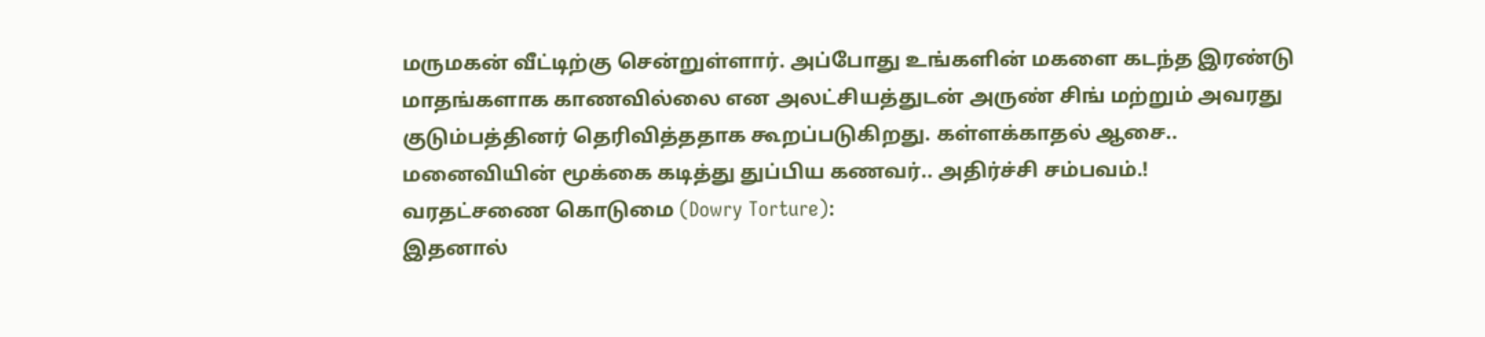மருமகன் வீட்டிற்கு சென்றுள்ளார். அப்போது உங்களின் மகளை கடந்த இரண்டு மாதங்களாக காணவில்லை என அலட்சியத்துடன் அருண் சிங் மற்றும் அவரது குடும்பத்தினர் தெரிவித்ததாக கூறப்படுகிறது. கள்ளக்காதல் ஆசை.. மனைவியின் மூக்கை கடித்து துப்பிய கணவர்.. அதிர்ச்சி சம்பவம்.!
வரதட்சணை கொடுமை (Dowry Torture):
இதனால்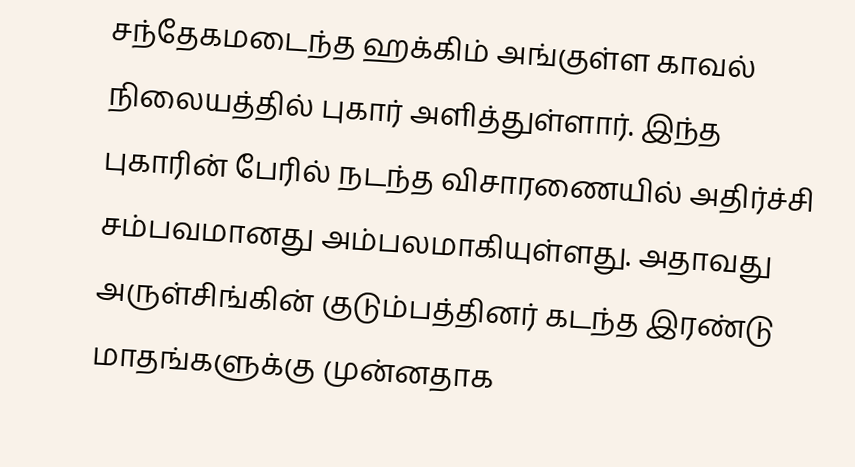சந்தேகமடைந்த ஹக்கிம் அங்குள்ள காவல் நிலையத்தில் புகார் அளித்துள்ளார். இந்த புகாரின் பேரில் நடந்த விசாரணையில் அதிர்ச்சி சம்பவமானது அம்பலமாகியுள்ளது. அதாவது அருள்சிங்கின் குடும்பத்தினர் கடந்த இரண்டு மாதங்களுக்கு முன்னதாக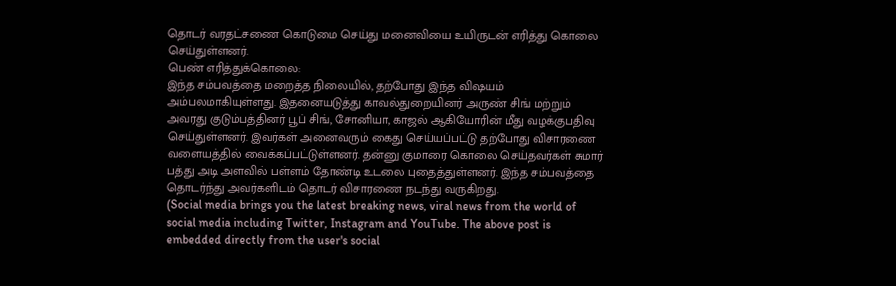தொடர் வரதட்சணை கொடுமை செய்து மனைவியை உயிருடன் எரித்து கொலை செய்துள்ளனர்.
பெண் எரித்துக்கொலை:
இந்த சம்பவத்தை மறைத்த நிலையில், தற்போது இந்த விஷயம் அம்பலமாகியுள்ளது. இதனையடுத்து காவல்துறையினர் அருண் சிங் மற்றும் அவரது குடும்பத்தினர் பூப் சிங், சோனியா, காஜல் ஆகியோரின் மீது வழக்குபதிவு செய்துள்ளனர். இவர்கள் அனைவரும் கைது செய்யப்பட்டு தற்போது விசாரணை வளையத்தில் வைக்கப்பட்டுள்ளனர். தன்னு குமாரை கொலை செய்தவர்கள் சுமார் பத்து அடி அளவில் பள்ளம் தோண்டி உடலை புதைத்துள்ளனர். இந்த சம்பவத்தை தொடர்ந்து அவர்களிடம் தொடர் விசாரணை நடந்து வருகிறது.
(Social media brings you the latest breaking news, viral news from the world of social media including Twitter, Instagram and YouTube. The above post is embedded directly from the user's social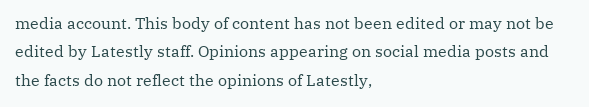media account. This body of content has not been edited or may not be edited by Latestly staff. Opinions appearing on social media posts and the facts do not reflect the opinions of Latestly,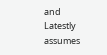and Latestly assumes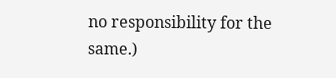no responsibility for the same.)